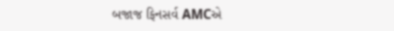બજાજ ફિનસર્વ AMCએ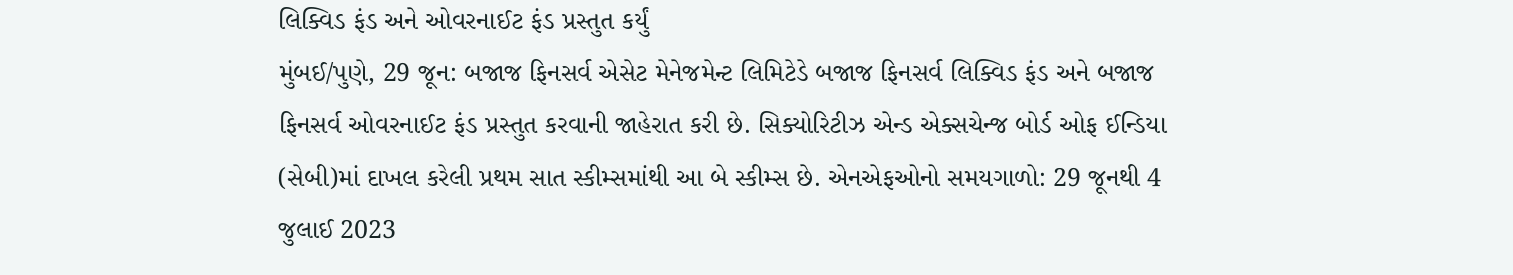લિક્વિડ ફંડ અને ઓવરનાઈટ ફંડ પ્રસ્તુત કર્યું
મુંબઈ/પુણે, 29 જૂન: બજાજ ફિનસર્વ એસેટ મેનેજમેન્ટ લિમિટેડે બજાજ ફિનસર્વ લિક્વિડ ફંડ અને બજાજ ફિનસર્વ ઓવરનાઈટ ફંડ પ્રસ્તુત કરવાની જાહેરાત કરી છે. સિક્યોરિટીઝ એન્ડ એક્સચેન્જ બોર્ડ ઓફ ઈન્ડિયા (સેબી)માં દાખલ કરેલી પ્રથમ સાત સ્કીમ્સમાંથી આ બે સ્કીમ્સ છે. એનએફઓનો સમયગાળો: 29 જૂનથી 4 જુલાઈ 2023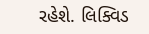રહેશે. લિક્વિડ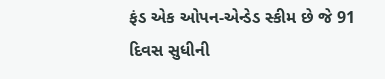ફંડ એક ઓપન-એન્ડેડ સ્કીમ છે જે 91 દિવસ સુધીની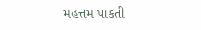મહત્તમ પાકતી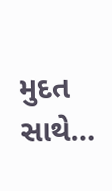મુદત સાથે…